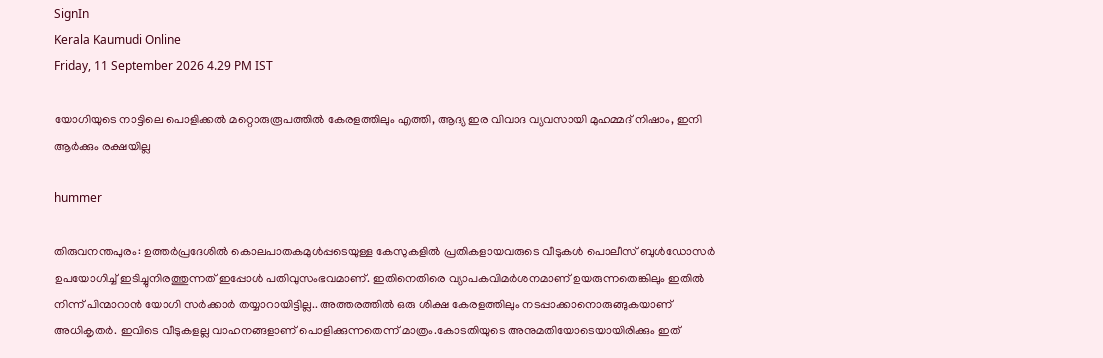SignIn
Kerala Kaumudi Online
Friday, 11 September 2026 4.29 PM IST

യോഗിയുടെ നാട്ടിലെ പൊളിക്കൽ മറ്റൊരുരൂപത്തിൽ കേരളത്തിലും എത്തി, ആദ്യ ഇര വിവാദ വ്യവസായി മുഹമ്മദ് നിഷാം, ഇനി ആർക്കും രക്ഷയില്ല

hummer

തിരുവനന്തപുരം: ഉത്തർപ്രദേശിൽ കൊലപാതകമുൾപ്പടെയുള്ള കേസുകളിൽ പ്രതികളായവരുടെ വീടുകൾ പൊലീസ് ബുൾഡോസർ ഉപയോഗിച്ച് ഇടിച്ചുനിരത്തുന്നത് ഇപ്പോൾ പതിവുസംഭവമാണ്. ഇതിനെതിരെ വ്യാപകവിമർശനമാണ് ഉയരുന്നതെങ്കിലും ഇതിൽ നിന്ന് പിന്മാറാൻ യോഗി സർക്കാർ തയ്യാറായിട്ടില്ല.. അത്തരത്തിൽ ഒരു ശിക്ഷ കേരളത്തിലും നടപ്പാക്കാനൊരുങ്ങുകയാണ് അധികൃതർ. ഇവിടെ വീടുകളല്ല വാഹനങ്ങളാണ് പൊളിക്കുന്നതെന്ന് മാത്രം.കോടതിയുടെ അനുമതിയോടെയായിരിക്കും ഇത്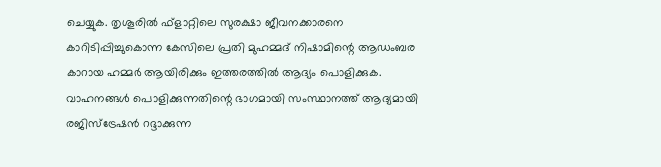ചെയ്യുക. തൃശൂരിൽ ഫ്ളാറ്റിലെ സുരക്ഷാ ജീവനക്കാരനെ കാറിടിപ്പിച്ചുകൊന്ന കേസിലെ പ്രതി മുഹമ്മദ് നിഷാമിന്റെ ആഡംബര കാറായ ഹമ്മർ ആയിരിക്കും ഇത്തരത്തിൽ ആദ്യം പൊളിക്കുക. വാഹനങ്ങൾ പൊളിക്കുന്നതിന്റെ ഭാഗമായി സംസ്ഥാനത്ത് ആദ്യമായി രജിസ്ട്രേഷൻ റദ്ദാക്കുന്ന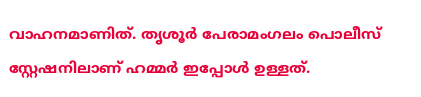വാഹനമാണിത്. തൃശൂർ പേരാമംഗലം പൊലീസ് സ്റ്റേഷനിലാണ് ഹമ്മർ ഇപ്പോൾ ഉള്ളത്.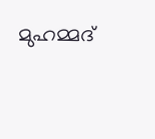മുഹമ്മദ്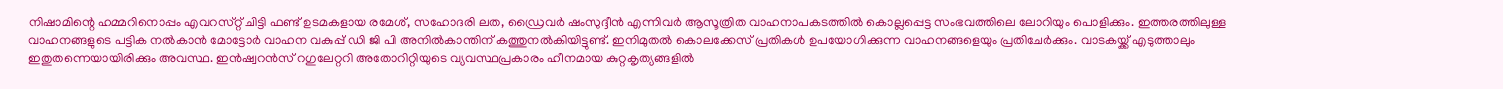നിഷാമിന്റെ ഹമ്മറിനൊപ്പം എവറസ്‌റ്റ് ചിട്ടി ഫണ്ട് ഉടമകളായ രമേശ്, സഹോദരി ലത, ഡ്രൈവർ ഷംസുദ്ദീൻ എന്നിവർ ആസൂത്രിത വാഹനാപകടത്തിൽ കൊല്ലപ്പെട്ട സംഭവത്തിലെ ലോറിയും പൊളിക്കും. ഇത്തരത്തിലുള്ള വാഹനങ്ങളുടെ പട്ടിക നൽകാൻ മോട്ടോർ വാഹന വകുപ്പ് ഡി ജി പി അനിൽകാന്തിന് കത്തുനൽകിയിട്ടുണ്ട്. ഇനിമുതൽ കൊലക്കേസ് പ്രതികൾ ഉപയോഗിക്കുന്ന വാഹനങ്ങളെയും പ്രതിചേർക്കും. വാടകയ്ക്ക് എടുത്താലും ഇതുതന്നെയായിരിക്കും അവസ്ഥ. ഇൻഷ്വറൻസ് റഗുലേറ്ററി അതോറിറ്റിയുടെ വ്യവസ്ഥപ്രകാരം ഹീനമായ കുറ്റകൃത്യങ്ങളിൽ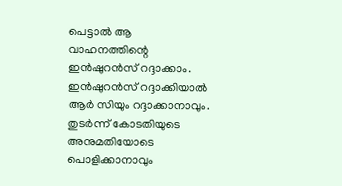പെട്ടാൽ ആ വാഹനത്തിന്റെ ഇൻഷുറൻസ് റദ്ദാക്കാം. ഇൻഷുറൻസ് റദ്ദാക്കിയാൽ ആർ സിയും റദ്ദാക്കാനാവും. തുടർന്ന് കോടതിയുടെ അനുമതിയോടെ പൊളിക്കാനാവും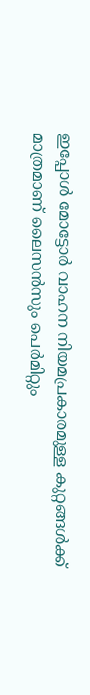ഇപ്പോൾ മോട്ടോർ വാഹന നിയമപ്രകാരമുള്ള കുറ്റങ്ങൾക്ക് മാത്രമാണ് ലൈസൻസും പെർമിറ്റും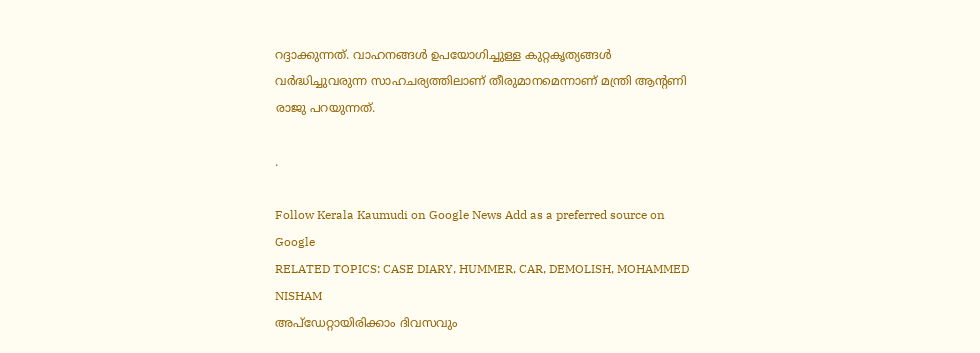റദ്ദാക്കുന്നത്. വാഹനങ്ങൾ ഉപയോഗിച്ചുള്ള കുറ്റകൃത്യങ്ങൾ വർദ്ധിച്ചുവരുന്ന സാഹചര്യത്തിലാണ് തീരുമാനമെന്നാണ് മന്ത്രി ആന്റണി രാജു പറയുന്നത്.

.

Follow Kerala Kaumudi on Google News Add as a preferred source on Google
RELATED TOPICS: CASE DIARY, HUMMER, CAR, DEMOLISH, MOHAMMED NISHAM
അപ്ഡേറ്റായിരിക്കാം ദിവസവും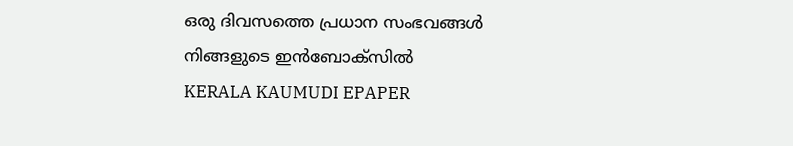ഒരു ദിവസത്തെ പ്രധാന സംഭവങ്ങൾ നിങ്ങളുടെ ഇൻബോക്സിൽ
KERALA KAUMUDI EPAPER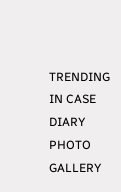TRENDING IN CASE DIARY
PHOTO GALLERY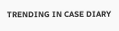TRENDING IN CASE DIARY